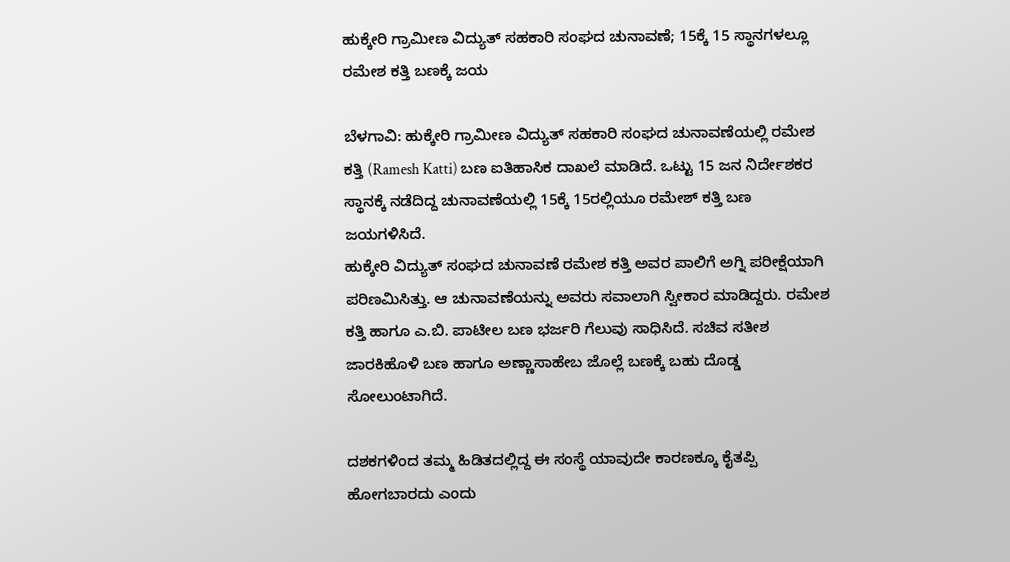ಹುಕ್ಕೇರಿ ಗ್ರಾಮೀಣ ವಿದ್ಯುತ್ ಸಹಕಾರಿ ಸಂಘದ ಚುನಾವಣೆ; 15ಕ್ಕೆ 15 ಸ್ಥಾನಗಳಲ್ಲೂ ರಮೇಶ ಕತ್ತಿ ಬಣಕ್ಕೆ ಜಯ

ಬೆಳಗಾವಿ: ಹುಕ್ಕೇರಿ ಗ್ರಾಮೀಣ ವಿದ್ಯುತ್ ಸಹಕಾರಿ ಸಂಘದ ಚುನಾವಣೆಯಲ್ಲಿ ರಮೇಶ ಕತ್ತಿ (Ramesh Katti) ಬಣ ಐತಿಹಾಸಿಕ ದಾಖಲೆ ಮಾಡಿದೆ. ಒಟ್ಟು 15 ಜನ ನಿರ್ದೇಶಕರ ಸ್ಥಾನಕ್ಕೆ ನಡೆದಿದ್ದ ಚುನಾವಣೆಯಲ್ಲಿ 15ಕ್ಕೆ 15ರಲ್ಲಿಯೂ ರಮೇಶ್ ಕತ್ತಿ ಬಣ ಜಯಗಳಿಸಿದೆ.
ಹುಕ್ಕೇರಿ ವಿದ್ಯುತ್ ಸಂಘದ ಚುನಾವಣೆ ರಮೇಶ ಕತ್ತಿ ಅವರ ಪಾಲಿಗೆ ಅಗ್ನಿ ಪರೀಕ್ಷೆಯಾಗಿ ಪರಿಣಮಿಸಿತ್ತು. ಆ ಚುನಾವಣೆಯನ್ನು ಅವರು ಸವಾಲಾಗಿ ಸ್ವೀಕಾರ ಮಾಡಿದ್ದರು. ರಮೇಶ ಕತ್ತಿ ಹಾಗೂ ಎ.ಬಿ. ಪಾಟೀಲ ಬಣ ಭರ್ಜರಿ ಗೆಲುವು ಸಾಧಿಸಿದೆ. ಸಚಿವ ಸತೀಶ ಜಾರಕಿಹೊಳಿ ಬಣ ಹಾಗೂ ಅಣ್ಣಾಸಾಹೇಬ ಜೊಲ್ಲೆ ಬಣಕ್ಕೆ ಬಹು ದೊಡ್ಡ ಸೋಲುಂಟಾಗಿದೆ.

ದಶಕಗಳಿಂದ ತಮ್ಮ ಹಿಡಿತದಲ್ಲಿದ್ದ ಈ ಸಂಸ್ಥೆ ಯಾವುದೇ ಕಾರಣಕ್ಕೂ ಕೈತಪ್ಪಿ ಹೋಗಬಾರದು ಎಂದು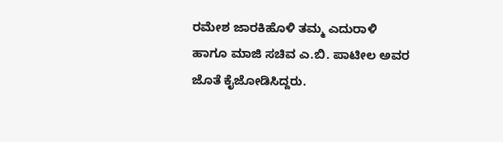ರಮೇಶ ಜಾರಕಿಹೊಳಿ ತಮ್ಮ ಎದುರಾಳಿ ಹಾಗೂ ಮಾಜಿ ಸಚಿವ ಎ.ಬಿ. ಪಾಟೀಲ ಅವರ ಜೊತೆ ಕೈಜೋಡಿಸಿದ್ದರು.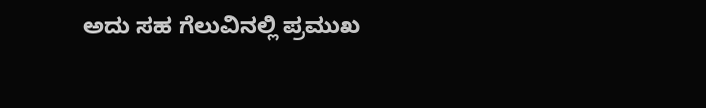ಅದು ಸಹ ಗೆಲುವಿನಲ್ಲಿ ಪ್ರಮುಖ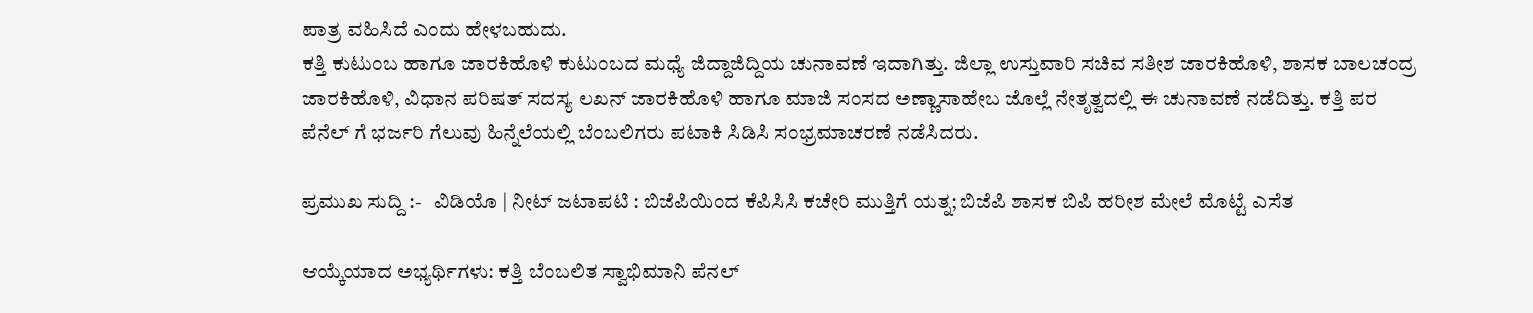ಪಾತ್ರ ವಹಿಸಿದೆ ಎಂದು ಹೇಳಬಹುದು.
ಕತ್ತಿ ಕುಟುಂಬ ಹಾಗೂ ಜಾರಕಿಹೊಳಿ ಕುಟುಂಬದ ಮಧ್ಯೆ ಜಿದ್ದಾಜಿದ್ದಿಯ ಚುನಾವಣೆ ಇದಾಗಿತ್ತು. ಜಿಲ್ಲಾ ಉಸ್ತುವಾರಿ ಸಚಿವ ಸತೀಶ ಜಾರಕಿಹೊಳಿ, ಶಾಸಕ ಬಾಲಚಂದ್ರ ಜಾರಕಿಹೊಳಿ, ವಿಧಾನ ಪರಿಷತ್ ಸದಸ್ಯ ಲಖನ್ ಜಾರಕಿಹೊಳಿ ಹಾಗೂ ಮಾಜಿ ಸಂಸದ ಅಣ್ಣಾಸಾಹೇಬ ಜೊಲ್ಲೆ ನೇತೃತ್ವದಲ್ಲಿ ಈ ಚುನಾವಣೆ ನಡೆದಿತ್ತು. ಕತ್ತಿ ಪರ ಪೆನೆಲ್ ಗೆ ಭರ್ಜರಿ ಗೆಲುವು ಹಿನ್ನೆಲೆಯಲ್ಲಿ ಬೆಂಬಲಿಗರು ಪಟಾಕಿ ಸಿಡಿಸಿ ಸಂಭ್ರಮಾಚರಣೆ ನಡೆಸಿದರು.

ಪ್ರಮುಖ ಸುದ್ದಿ :-   ವಿಡಿಯೊ | ನೀಟ್ ಜಟಾಪಟಿ : ಬಿಜೆಪಿಯಿಂದ ಕೆಪಿಸಿಸಿ ಕಚೇರಿ ಮುತ್ತಿಗೆ ಯತ್ನ; ಬಿಜೆಪಿ ಶಾಸಕ ಬಿಪಿ ಹರೀಶ ಮೇಲೆ ಮೊಟ್ಟೆ ಎಸೆತ

ಆಯ್ಕೆಯಾದ ಅಭ್ಯರ್ಥಿಗಳು: ಕತ್ತಿ ಬೆಂಬಲಿತ ಸ್ವಾಭಿಮಾನಿ ಪೆನಲ್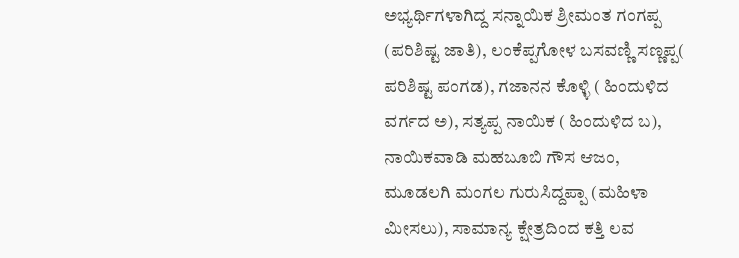ಅಭ್ಯರ್ಥಿಗಳಾಗಿದ್ದ ಸನ್ನಾಯಿಕ ಶ್ರೀಮಂತ ಗಂಗಪ್ಪ (ಪರಿಶಿಷ್ಟ ಜಾತಿ), ಲಂಕೆಪ್ಪಗೋಳ ಬಸವಣ್ಣಿ ಸಣ್ಣಪ್ಪ( ಪರಿಶಿಷ್ಟ ಪಂಗಡ), ಗಜಾನನ ಕೊಳ್ಳಿ ( ಹಿಂದುಳಿದ ವರ್ಗದ ಅ), ಸತ್ಯಪ್ಪ ನಾಯಿಕ ( ಹಿಂದುಳಿದ ಬ), ನಾಯಿಕವಾಡಿ ಮಹಬೂಬಿ ಗೌಸ ಆಜಂ, ಮೂಡಲಗಿ ಮಂಗಲ ಗುರುಸಿದ್ದಪ್ಪಾ (ಮಹಿಳಾ ಮೀಸಲು), ಸಾಮಾನ್ಯ ಕ್ಷೇತ್ರದಿಂದ ಕತ್ತಿ ಲವ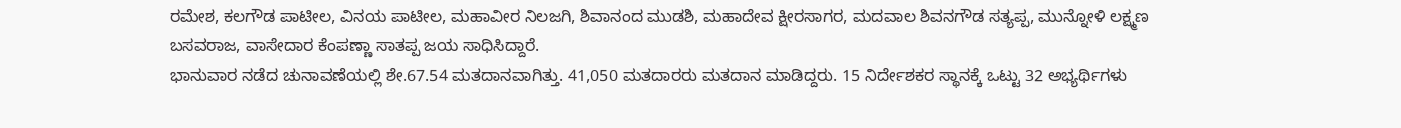ರಮೇಶ, ಕಲಗೌಡ ಪಾಟೀಲ, ವಿನಯ ಪಾಟೀಲ, ಮಹಾವೀರ ನಿಲಜಗಿ, ಶಿವಾನಂದ ಮುಡಶಿ, ಮಹಾದೇವ ಕ್ಷೀರಸಾಗರ, ಮದವಾಲ ಶಿವನಗೌಡ ಸತ್ಯಪ್ಪ, ಮುನ್ನೋಳಿ ಲಕ್ಷ್ಮಣ ಬಸವರಾಜ, ವಾಸೇದಾರ ಕೆಂಪಣ್ಣಾ ಸಾತಪ್ಪ ಜಯ ಸಾಧಿಸಿದ್ದಾರೆ.
ಭಾನುವಾರ ನಡೆದ ಚುನಾವಣೆಯಲ್ಲಿ ಶೇ.67.54 ಮತದಾನವಾಗಿತ್ತು. 41,050 ಮತದಾರರು ಮತದಾನ ಮಾಡಿದ್ದರು. 15 ನಿರ್ದೇಶಕರ ಸ್ಥಾನಕ್ಕೆ ಒಟ್ಟು 32 ಅಭ್ಯರ್ಥಿಗಳು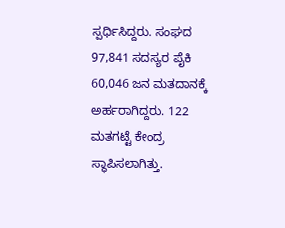ಸ್ಪರ್ಧಿಸಿದ್ದರು. ಸಂಘದ 97,841 ಸದಸ್ಯರ ಪೈಕಿ 60,046 ಜನ ಮತದಾನಕ್ಕೆ ಅರ್ಹರಾಗಿದ್ದರು. 122 ಮತಗಟ್ಟೆ ಕೇಂದ್ರ ಸ್ಥಾಪಿಸಲಾಗಿತ್ತು.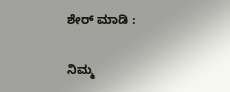ಶೇರ್ ಮಾಡಿ :

ನಿಮ್ಮ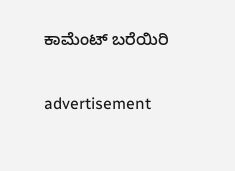ಕಾಮೆಂಟ್ ಬರೆಯಿರಿ

advertisement